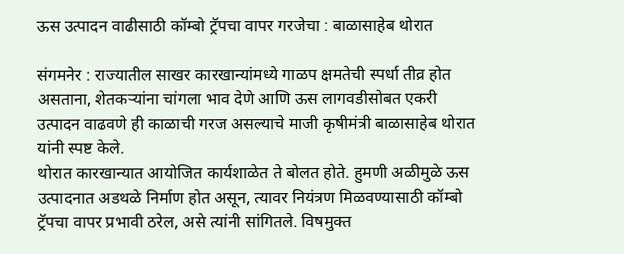ऊस उत्पादन वाढीसाठी कॉम्बो ट्रॅपचा वापर गरजेचा : बाळासाहेब थोरात

संगमनेर : राज्यातील साखर कारखान्यांमध्ये गाळप क्षमतेची स्पर्धा तीव्र होत असताना, शेतकऱ्यांना चांगला भाव देणे आणि ऊस लागवडीसोबत एकरी उत्पादन वाढवणे ही काळाची गरज असल्याचे माजी कृषीमंत्री बाळासाहेब थोरात यांनी स्पष्ट केले.
थोरात कारखान्यात आयोजित कार्यशाळेत ते बोलत होते. हुमणी अळीमुळे ऊस उत्पादनात अडथळे निर्माण होत असून, त्यावर नियंत्रण मिळवण्यासाठी कॉम्बो ट्रॅपचा वापर प्रभावी ठरेल, असे त्यांनी सांगितले. विषमुक्त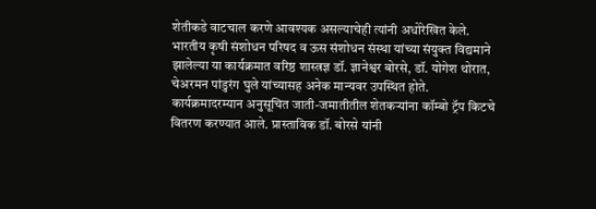शेतीकडे वाटचाल करणे आवश्यक असल्याचेही त्यांनी अधोरेखित केले.
भारतीय कृषी संशोधन परिषद व ऊस संशोधन संस्था यांच्या संयुक्त विद्यमाने झालेल्या या कार्यक्रमात वरिष्ठ शास्त्रज्ञ डॉ. ज्ञानेश्वर बोरसे, डॉ. योगेश थोरात, चेअरमन पांडुरंग घुले यांच्यासह अनेक मान्यवर उपस्थित होते.
कार्यक्रमादरम्यान अनुसूचित जाती-जमातीतील शेतकऱ्यांना कॉम्बो ट्रॅप किटचे वितरण करण्यात आले. प्रास्ताविक डॉ. बोरसे यांनी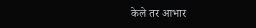केले तर आभार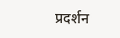प्रदर्शन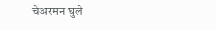चेअरमन घुले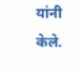यांनी केले.